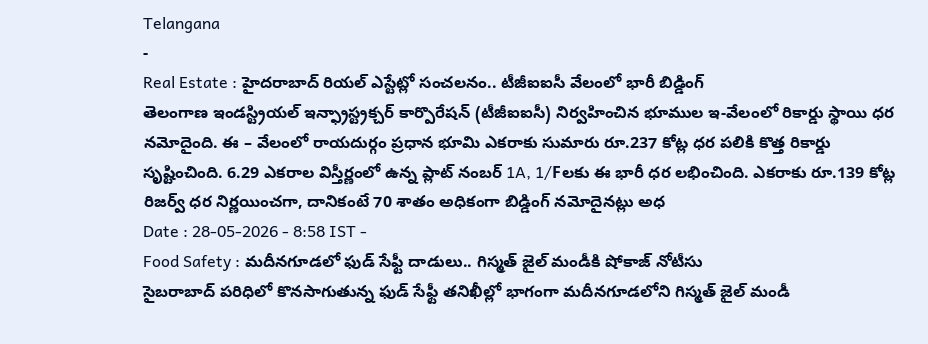Telangana
-
Real Estate : హైదరాబాద్ రియల్ ఎస్టేట్లో సంచలనం.. టీజీఐఐసీ వేలంలో భారీ బిడ్డింగ్
తెలంగాణ ఇండస్ట్రియల్ ఇన్ఫ్రాస్ట్రక్చర్ కార్పొరేషన్ (టీజీఐఐసీ) నిర్వహించిన భూముల ఇ-వేలంలో రికార్డు స్థాయి ధర నమోదైంది. ఈ – వేలంలో రాయదుర్గం ప్రధాన భూమి ఎకరాకు సుమారు రూ.237 కోట్ల ధర పలికి కొత్త రికార్డు సృష్టించింది. 6.29 ఎకరాల విస్తీర్ణంలో ఉన్న ప్లాట్ నంబర్ 1A, 1/Fలకు ఈ భారీ ధర లభించింది. ఎకరాకు రూ.139 కోట్ల రిజర్వ్ ధర నిర్ణయించగా, దానికంటే 70 శాతం అధికంగా బిడ్డింగ్ నమోదైనట్లు అధ
Date : 28-05-2026 - 8:58 IST -
Food Safety : మదీనగూడలో ఫుడ్ సేఫ్టీ దాడులు.. గిస్మత్ జైల్ మండీకి షోకాజ్ నోటీసు
సైబరాబాద్ పరిధిలో కొనసాగుతున్న ఫుడ్ సేఫ్టీ తనిఖీల్లో భాగంగా మదీనగూడలోని గిస్మత్ జైల్ మండీ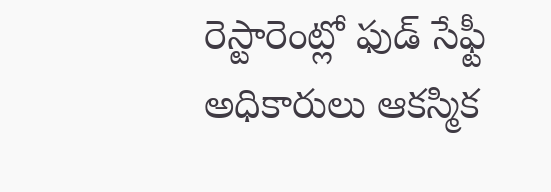రెస్టారెంట్లో ఫుడ్ సేఫ్టీ అధికారులు ఆకస్మిక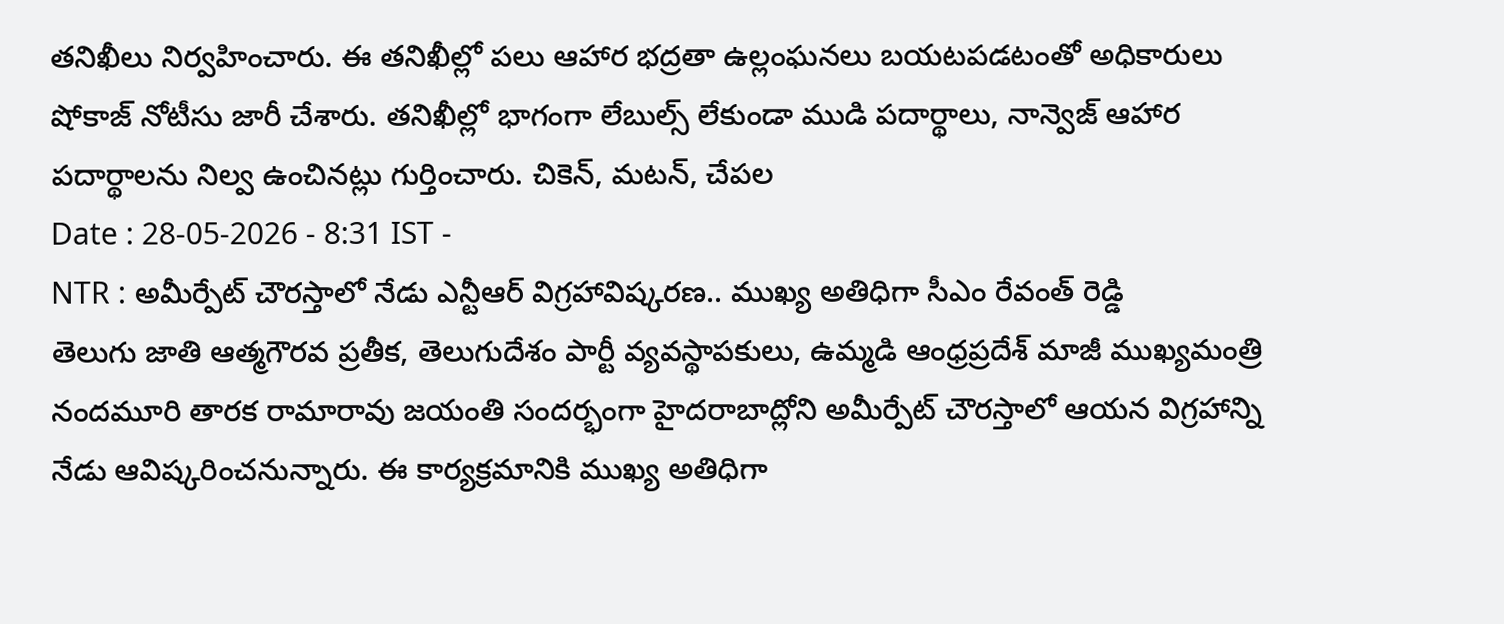తనిఖీలు నిర్వహించారు. ఈ తనిఖీల్లో పలు ఆహార భద్రతా ఉల్లంఘనలు బయటపడటంతో అధికారులు షోకాజ్ నోటీసు జారీ చేశారు. తనిఖీల్లో భాగంగా లేబుల్స్ లేకుండా ముడి పదార్థాలు, నాన్వెజ్ ఆహార పదార్థాలను నిల్వ ఉంచినట్లు గుర్తించారు. చికెన్, మటన్, చేపల
Date : 28-05-2026 - 8:31 IST -
NTR : అమీర్పేట్ చౌరస్తాలో నేడు ఎన్టీఆర్ విగ్రహావిష్కరణ.. ముఖ్య అతిధిగా సీఎం రేవంత్ రెడ్డి
తెలుగు జాతి ఆత్మగౌరవ ప్రతీక, తెలుగుదేశం పార్టీ వ్యవస్థాపకులు, ఉమ్మడి ఆంధ్రప్రదేశ్ మాజీ ముఖ్యమంత్రి నందమూరి తారక రామారావు జయంతి సందర్భంగా హైదరాబాద్లోని అమీర్పేట్ చౌరస్తాలో ఆయన విగ్రహాన్ని నేడు ఆవిష్కరించనున్నారు. ఈ కార్యక్రమానికి ముఖ్య అతిధిగా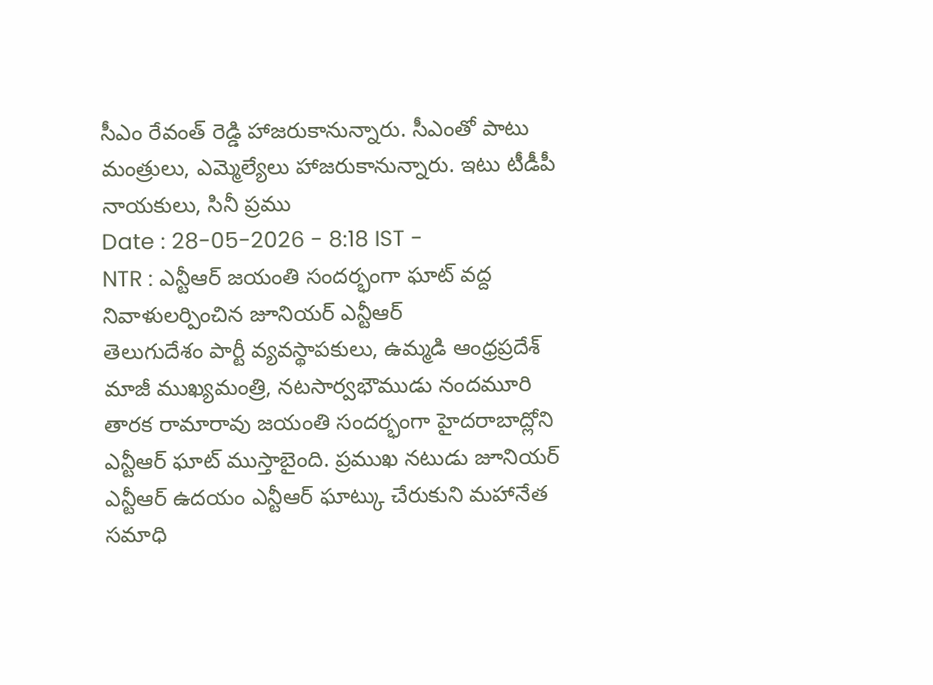సీఎం రేవంత్ రెడ్డి హాజరుకానున్నారు. సీఎంతో పాటు మంత్రులు, ఎమ్మెల్యేలు హాజరుకానున్నారు. ఇటు టీడీపీ నాయకులు, సినీ ప్రము
Date : 28-05-2026 - 8:18 IST -
NTR : ఎన్టీఆర్ జయంతి సందర్భంగా ఘాట్ వద్ద నివాళులర్పించిన జూనియర్ ఎన్టీఆర్
తెలుగుదేశం పార్టీ వ్యవస్థాపకులు, ఉమ్మడి ఆంధ్రప్రదేశ్ మాజీ ముఖ్యమంత్రి, నటసార్వభౌముడు నందమూరి తారక రామారావు జయంతి సందర్భంగా హైదరాబాద్లోని ఎన్టీఆర్ ఘాట్ ముస్తాబైంది. ప్రముఖ నటుడు జూనియర్ ఎన్టీఆర్ ఉదయం ఎన్టీఆర్ ఘాట్కు చేరుకుని మహానేత సమాధి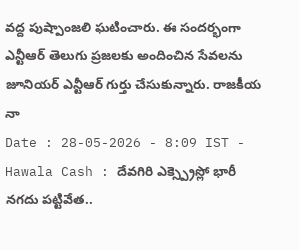వద్ద పుష్పాంజలి ఘటించారు. ఈ సందర్భంగా ఎన్టీఆర్ తెలుగు ప్రజలకు అందించిన సేవలను జూనియర్ ఎన్టీఆర్ గుర్తు చేసుకున్నారు. రాజకీయ నా
Date : 28-05-2026 - 8:09 IST -
Hawala Cash : దేవగిరి ఎక్స్ప్రెస్లో భారీ నగదు పట్టివేత..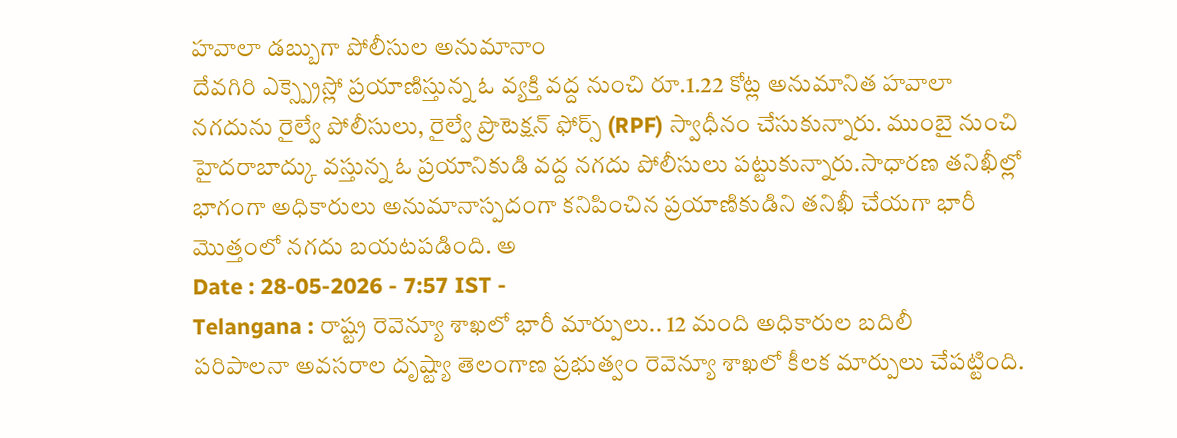హవాలా డబ్బుగా పోలీసుల అనుమానాం
దేవగిరి ఎక్స్ప్రెస్లో ప్రయాణిస్తున్న ఓ వ్యక్తి వద్ద నుంచి రూ.1.22 కోట్ల అనుమానిత హవాలా నగదును రైల్వే పోలీసులు, రైల్వే ప్రొటెక్షన్ ఫోర్స్ (RPF) స్వాధీనం చేసుకున్నారు. ముంబై నుంచి హైదరాబాద్కు వస్తున్న ఓ ప్రయానికుడి వద్ద నగదు పోలీసులు పట్టుకున్నారు.సాధారణ తనిఖీల్లో భాగంగా అధికారులు అనుమానాస్పదంగా కనిపించిన ప్రయాణికుడిని తనిఖీ చేయగా భారీ మొత్తంలో నగదు బయటపడింది. అ
Date : 28-05-2026 - 7:57 IST -
Telangana : రాష్ట్ర రెవెన్యూ శాఖలో భారీ మార్పులు.. 12 మంది అధికారుల బదిలీ
పరిపాలనా అవసరాల దృష్ట్యా తెలంగాణ ప్రభుత్వం రెవెన్యూ శాఖలో కీలక మార్పులు చేపట్టింది.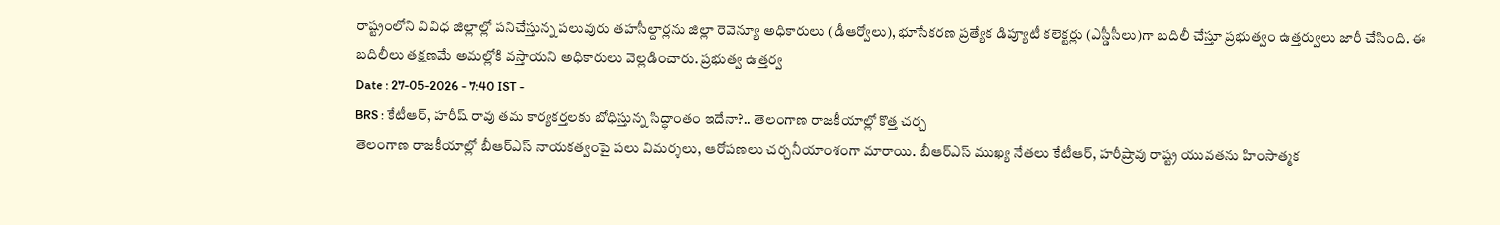రాష్ట్రంలోని వివిధ జిల్లాల్లో పనిచేస్తున్న పలువురు తహసీల్దార్లను జిల్లా రెవెన్యూ అధికారులు (డీఆర్వోలు), భూసేకరణ ప్రత్యేక డిప్యూటీ కలెక్టర్లు (ఎస్డీసీలు)గా బదిలీ చేస్తూ ప్రభుత్వం ఉత్తర్వులు జారీ చేసింది. ఈ బదిలీలు తక్షణమే అమల్లోకి వస్తాయని అధికారులు వెల్లడించారు. ప్రభుత్వ ఉత్తర్వ
Date : 27-05-2026 - 7:40 IST -
BRS : కేటీఆర్, హరీష్ రావు తమ కార్యకర్తలకు బోధిస్తున్న సిద్ధాంతం ఇదేనా?.. తెలంగాణ రాజకీయాల్లో కొత్త చర్చ
తెలంగాణ రాజకీయాల్లో బీఆర్ఎస్ నాయకత్వంపై పలు విమర్శలు, ఆరోపణలు చర్చనీయాంశంగా మారాయి. బీఆర్ఎస్ ముఖ్య నేతలు కేటీఆర్, హరీష్రావు రాష్ట్ర యువతను హింసాత్మక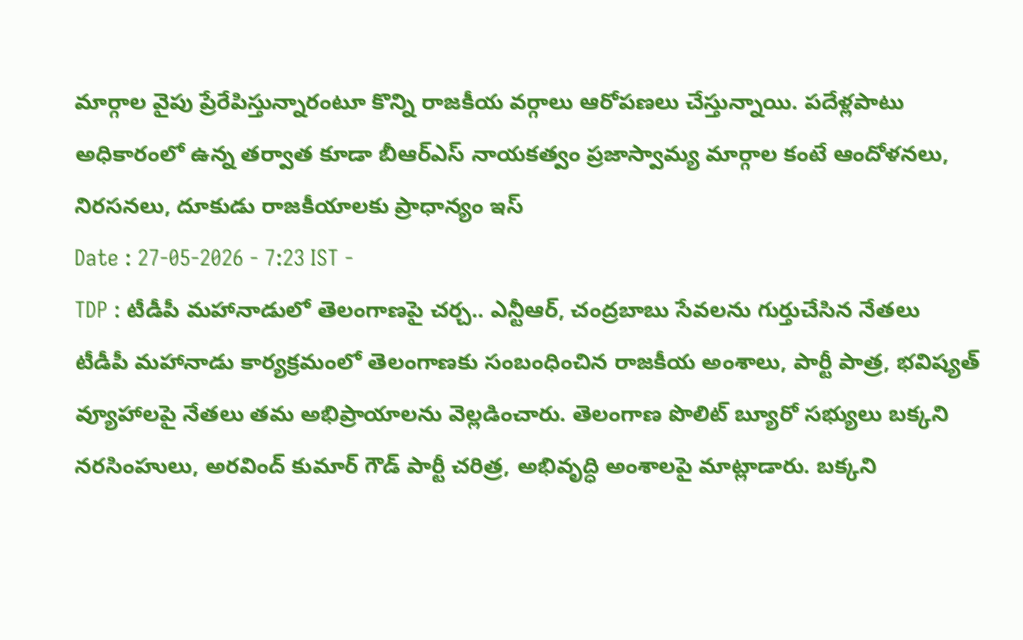మార్గాల వైపు ప్రేరేపిస్తున్నారంటూ కొన్ని రాజకీయ వర్గాలు ఆరోపణలు చేస్తున్నాయి. పదేళ్లపాటు అధికారంలో ఉన్న తర్వాత కూడా బీఆర్ఎస్ నాయకత్వం ప్రజాస్వామ్య మార్గాల కంటే ఆందోళనలు, నిరసనలు, దూకుడు రాజకీయాలకు ప్రాధాన్యం ఇస్
Date : 27-05-2026 - 7:23 IST -
TDP : టీడీపీ మహానాడులో తెలంగాణపై చర్చ.. ఎన్టీఆర్, చంద్రబాబు సేవలను గుర్తుచేసిన నేతలు
టీడీపీ మహానాడు కార్యక్రమంలో తెలంగాణకు సంబంధించిన రాజకీయ అంశాలు, పార్టీ పాత్ర, భవిష్యత్ వ్యూహాలపై నేతలు తమ అభిప్రాయాలను వెల్లడించారు. తెలంగాణ పొలిట్ బ్యూరో సభ్యులు బక్కని నరసింహులు, అరవింద్ కుమార్ గౌడ్ పార్టీ చరిత్ర, అభివృద్ధి అంశాలపై మాట్లాడారు. బక్కని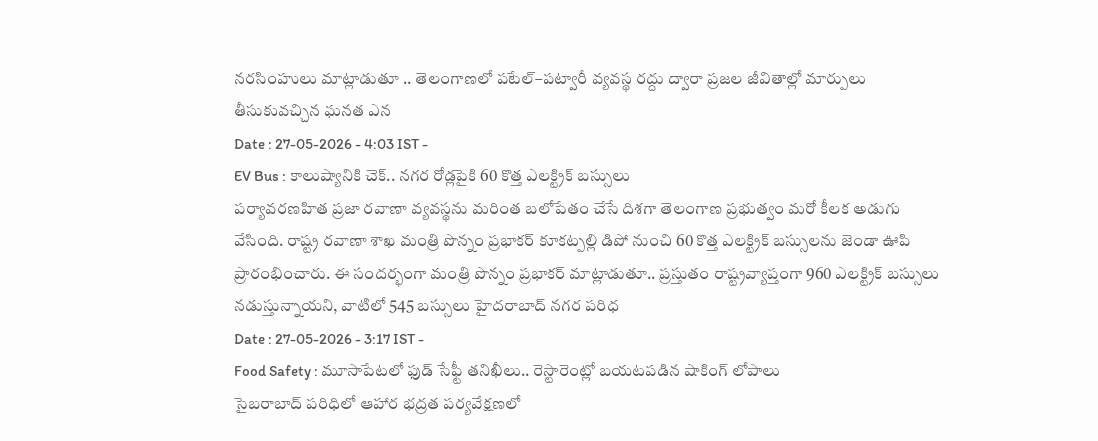నరసింహులు మాట్లాడుతూ .. తెలంగాణలో పటేల్–పట్వారీ వ్యవస్థ రద్దు ద్వారా ప్రజల జీవితాల్లో మార్పులు తీసుకువచ్చిన ఘనత ఎన
Date : 27-05-2026 - 4:03 IST -
EV Bus : కాలుష్యానికి చెక్.. నగర రోడ్లపైకి 60 కొత్త ఎలక్ట్రిక్ బస్సులు
పర్యావరణహిత ప్రజా రవాణా వ్యవస్థను మరింత బలోపేతం చేసే దిశగా తెలంగాణ ప్రభుత్వం మరో కీలక అడుగు వేసింది. రాష్ట్ర రవాణా శాఖ మంత్రి పొన్నం ప్రభాకర్ కూకట్పల్లి డిపో నుంచి 60 కొత్త ఎలక్ట్రిక్ బస్సులను జెండా ఊపి ప్రారంభించారు. ఈ సందర్భంగా మంత్రి పొన్నం ప్రభాకర్ మాట్లాడుతూ.. ప్రస్తుతం రాష్ట్రవ్యాప్తంగా 960 ఎలక్ట్రిక్ బస్సులు నడుస్తున్నాయని, వాటిలో 545 బస్సులు హైదరాబాద్ నగర పరిధ
Date : 27-05-2026 - 3:17 IST -
Food Safety : మూసాపేటలో ఫుడ్ సేఫ్టీ తనిఖీలు.. రెస్టారెంట్లో బయటపడిన షాకింగ్ లోపాలు
సైబరాబాద్ పరిధిలో ఆహార భద్రత పర్యవేక్షణలో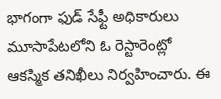భాగంగా ఫుడ్ సేఫ్టీ అధికారులు మూసాపేటలోని ఓ రెస్టారెంట్లో ఆకస్మిక తనిఖీలు నిర్వహించారు. ఈ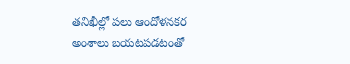తనిఖీల్లో పలు ఆందోళనకర అంశాలు బయటపడటంతో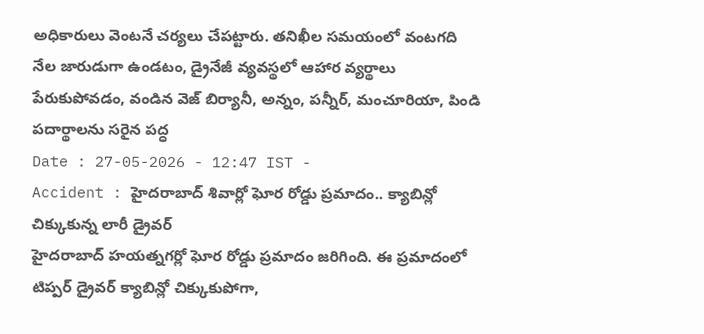అధికారులు వెంటనే చర్యలు చేపట్టారు. తనిఖీల సమయంలో వంటగది నేల జారుడుగా ఉండటం, డ్రైనేజీ వ్యవస్థలో ఆహార వ్యర్థాలు పేరుకుపోవడం, వండిన వెజ్ బిర్యానీ, అన్నం, పన్నీర్, మంచూరియా, పిండి పదార్థాలను సరైన పద్ధ
Date : 27-05-2026 - 12:47 IST -
Accident : హైదరాబాద్ శివార్లో ఘోర రోడ్డు ప్రమాదం.. క్యాబిన్లో చిక్కుకున్న లారీ డ్రైవర్
హైదరాబాద్ హయత్నగర్లో ఘోర రోడ్డు ప్రమాదం జరిగింది. ఈ ప్రమాదంలో టిప్పర్ డ్రైవర్ క్యాబిన్లో చిక్కుకుపోగా,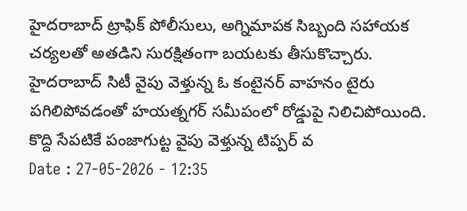హైదరాబాద్ ట్రాఫిక్ పోలీసులు, అగ్నిమాపక సిబ్బంది సహాయక చర్యలతో అతడిని సురక్షితంగా బయటకు తీసుకొచ్చారు. హైదరాబాద్ సిటీ వైపు వెళ్తున్న ఓ కంటైనర్ వాహనం టైరు పగిలిపోవడంతో హయత్నగర్ సమీపంలో రోడ్డుపై నిలిచిపోయింది. కొద్ది సేపటికే పంజాగుట్ట వైపు వెళ్తున్న టిప్పర్ వ
Date : 27-05-2026 - 12:35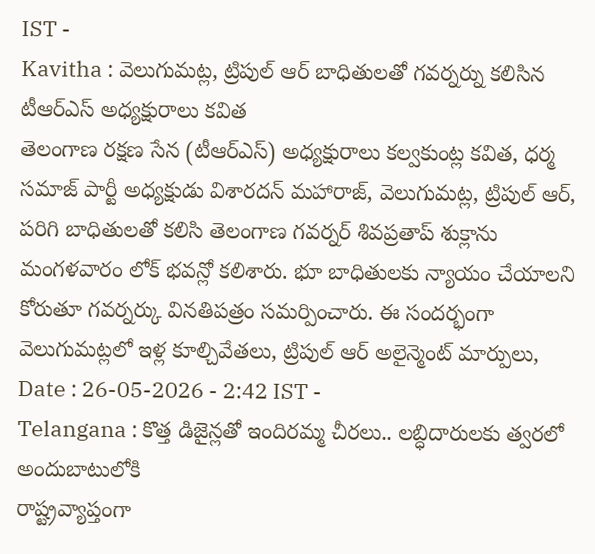IST -
Kavitha : వెలుగుమట్ల, ట్రిపుల్ ఆర్ బాధితులతో గవర్నర్ను కలిసిన టీఆర్ఎస్ అధ్యక్షురాలు కవిత
తెలంగాణ రక్షణ సేన (టీఆర్ఎస్) అధ్యక్షురాలు కల్వకుంట్ల కవిత, ధర్మ సమాజ్ పార్టీ అధ్యక్షుడు విశారదన్ మహారాజ్, వెలుగుమట్ల, ట్రిపుల్ ఆర్, పరిగి బాధితులతో కలిసి తెలంగాణ గవర్నర్ శివప్రతాప్ శుక్లాను మంగళవారం లోక్ భవన్లో కలిశారు. భూ బాధితులకు న్యాయం చేయాలని కోరుతూ గవర్నర్కు వినతిపత్రం సమర్పించారు. ఈ సందర్భంగా వెలుగుమట్లలో ఇళ్ల కూల్చివేతలు, ట్రిపుల్ ఆర్ అలైన్మెంట్ మార్పులు,
Date : 26-05-2026 - 2:42 IST -
Telangana : కొత్త డిజైన్లతో ఇందిరమ్మ చీరలు.. లబ్ధిదారులకు త్వరలో అందుబాటులోకి
రాష్ట్రవ్యాప్తంగా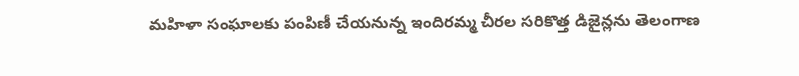మహిళా సంఘాలకు పంపిణీ చేయనున్న ఇందిరమ్మ చీరల సరికొత్త డిజైన్లను తెలంగాణ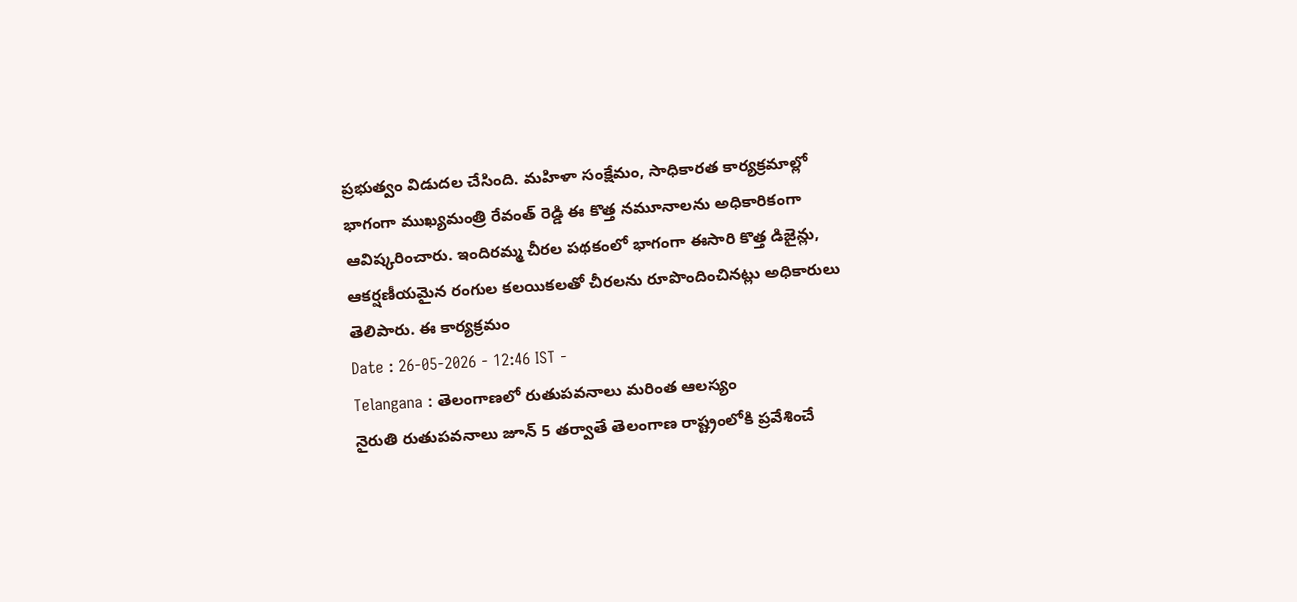ప్రభుత్వం విడుదల చేసింది. మహిళా సంక్షేమం, సాధికారత కార్యక్రమాల్లో భాగంగా ముఖ్యమంత్రి రేవంత్ రెడ్డి ఈ కొత్త నమూనాలను అధికారికంగా ఆవిష్కరించారు. ఇందిరమ్మ చీరల పథకంలో భాగంగా ఈసారి కొత్త డిజైన్లు, ఆకర్షణీయమైన రంగుల కలయికలతో చీరలను రూపొందించినట్లు అధికారులు తెలిపారు. ఈ కార్యక్రమం
Date : 26-05-2026 - 12:46 IST -
Telangana : తెలంగాణలో రుతుపవనాలు మరింత ఆలస్యం
నైరుతి రుతుపవనాలు జూన్ 5 తర్వాతే తెలంగాణ రాష్ట్రంలోకి ప్రవేశించే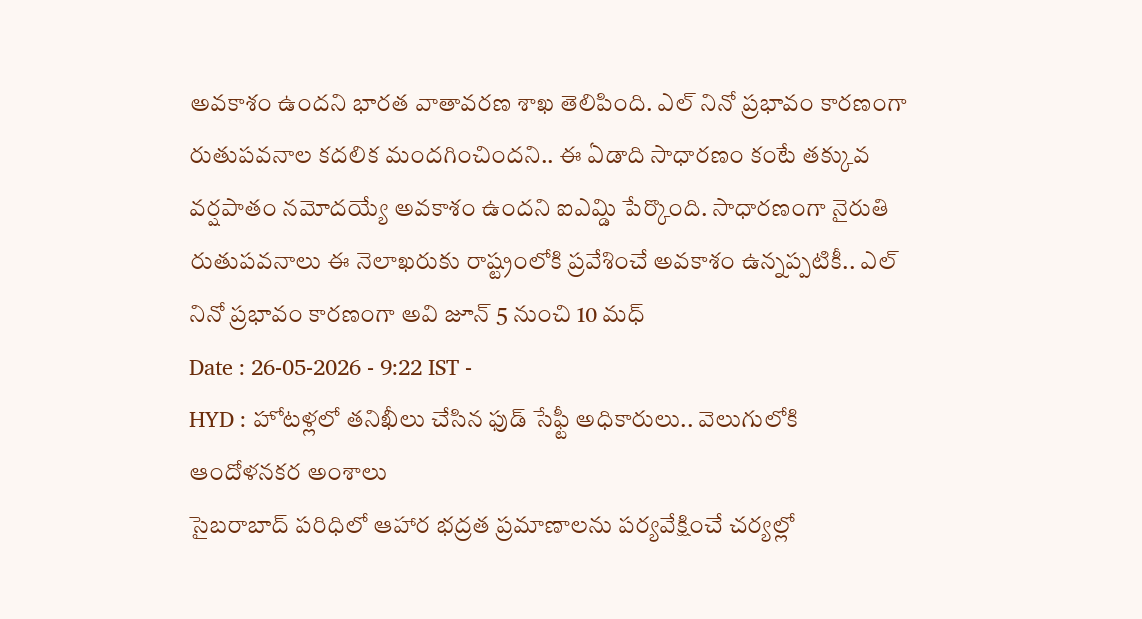అవకాశం ఉందని భారత వాతావరణ శాఖ తెలిపింది. ఎల్ నినో ప్రభావం కారణంగా రుతుపవనాల కదలిక మందగించిందని.. ఈ ఏడాది సాధారణం కంటే తక్కువ వర్షపాతం నమోదయ్యే అవకాశం ఉందని ఐఎమ్డి పేర్కొంది. సాధారణంగా నైరుతి రుతుపవనాలు ఈ నెలాఖరుకు రాష్ట్రంలోకి ప్రవేశించే అవకాశం ఉన్నప్పటికీ.. ఎల్ నినో ప్రభావం కారణంగా అవి జూన్ 5 నుంచి 10 మధ్
Date : 26-05-2026 - 9:22 IST -
HYD : హోటళ్లలో తనిఖీలు చేసిన ఫుడ్ సేఫ్టీ అధికారులు.. వెలుగులోకి ఆందోళనకర అంశాలు
సైబరాబాద్ పరిధిలో ఆహార భద్రత ప్రమాణాలను పర్యవేక్షించే చర్యల్లో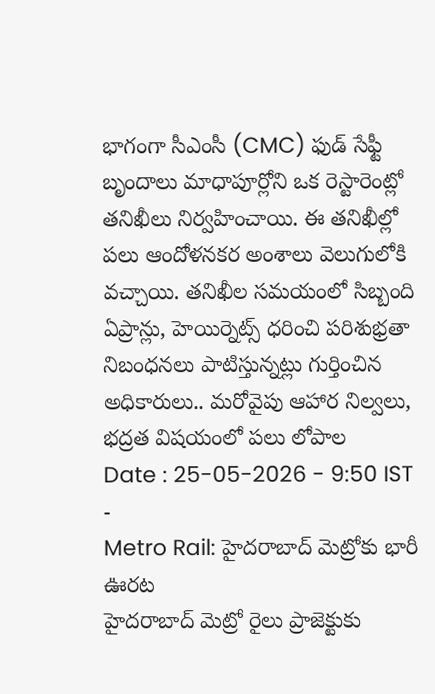భాగంగా సీఎంసీ (CMC) ఫుడ్ సేఫ్టీ బృందాలు మాధాపూర్లోని ఒక రెస్టారెంట్లో తనిఖీలు నిర్వహించాయి. ఈ తనిఖీల్లో పలు ఆందోళనకర అంశాలు వెలుగులోకి వచ్చాయి. తనిఖీల సమయంలో సిబ్బంది ఏప్రాన్లు, హెయిర్నెట్స్ ధరించి పరిశుభ్రతా నిబంధనలు పాటిస్తున్నట్లు గుర్తించిన అధికారులు.. మరోవైపు ఆహార నిల్వలు, భద్రత విషయంలో పలు లోపాల
Date : 25-05-2026 - 9:50 IST -
Metro Rail: హైదరాబాద్ మెట్రోకు భారీ ఊరట
హైదరాబాద్ మెట్రో రైలు ప్రాజెక్టుకు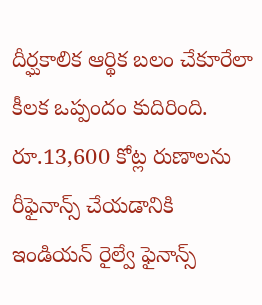దీర్ఘకాలిక ఆర్థిక బలం చేకూరేలా కీలక ఒప్పందం కుదిరింది. రూ.13,600 కోట్ల రుణాలను రీఫైనాన్స్ చేయడానికి ఇండియన్ రైల్వే ఫైనాన్స్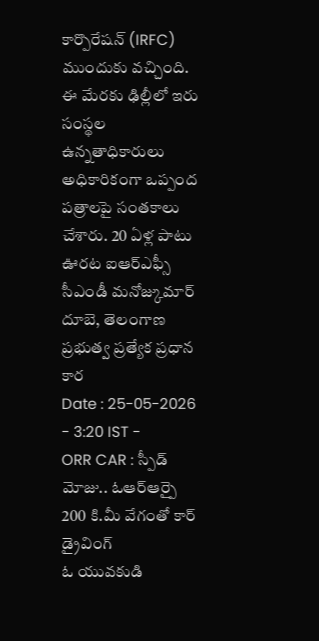కార్పొరేషన్ (IRFC) ముందుకు వచ్చింది. ఈ మేరకు ఢిల్లీలో ఇరు సంస్థల ఉన్నతాధికారులు అధికారికంగా ఒప్పంద పత్రాలపై సంతకాలు చేశారు. 20 ఏళ్ల పాటు ఊరట ఐఆర్ఎఫ్సీ సీఎండీ మనోజ్కుమార్ దూబె, తెలంగాణ ప్రభుత్వ ప్రత్యేక ప్రధాన కార
Date : 25-05-2026 - 3:20 IST -
ORR CAR : స్పీడ్ మోజు.. ఓఆర్ఆర్పై 200 కి.మీ వేగంతో కార్ డ్రైవింగ్
ఓ యువకుడి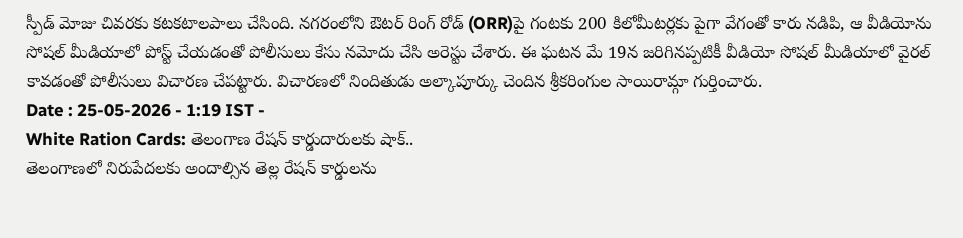స్పీడ్ మోజు చివరకు కటకటాలపాలు చేసింది. నగరంలోని ఔటర్ రింగ్ రోడ్ (ORR)పై గంటకు 200 కిలోమీటర్లకు పైగా వేగంతో కారు నడిపి, ఆ వీడియోను సోషల్ మీడియాలో పోస్ట్ చేయడంతో పోలీసులు కేసు నమోదు చేసి అరెస్టు చేశారు. ఈ ఘటన మే 19న జరిగినప్పటికీ వీడియో సోషల్ మీడియాలో వైరల్ కావడంతో పోలీసులు విచారణ చేపట్టారు. విచారణలో నిందితుడు అల్కాపూర్కు చెందిన శ్రీకరింగుల సాయిరామ్గా గుర్తించారు.
Date : 25-05-2026 - 1:19 IST -
White Ration Cards: తెలంగాణ రేషన్ కార్డుదారులకు షాక్..
తెలంగాణలో నిరుపేదలకు అందాల్సిన తెల్ల రేషన్ కార్డులను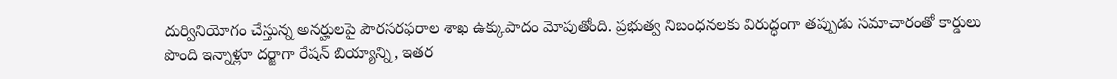దుర్వినియోగం చేస్తున్న అనర్హులపై పౌరసరఫరాల శాఖ ఉక్కుపాదం మోపుతోంది. ప్రభుత్వ నిబంధనలకు విరుద్ధంగా తప్పుడు సమాచారంతో కార్డులు పొంది ఇన్నాళ్లూ దర్జాగా రేషన్ బియ్యాన్ని, ఇతర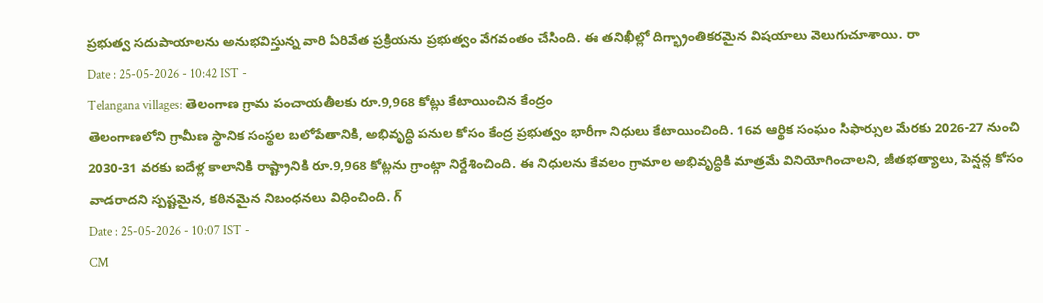ప్రభుత్వ సదుపాయాలను అనుభవిస్తున్న వారి ఏరివేత ప్రక్రియను ప్రభుత్వం వేగవంతం చేసింది. ఈ తనిఖీల్లో దిగ్భ్రాంతికరమైన విషయాలు వెలుగుచూశాయి. రా
Date : 25-05-2026 - 10:42 IST -
Telangana villages: తెలంగాణ గ్రామ పంచాయతీలకు రూ.9,968 కోట్లు కేటాయించిన కేంద్రం
తెలంగాణలోని గ్రామీణ స్థానిక సంస్థల బలోపేతానికి, అభివృద్ధి పనుల కోసం కేంద్ర ప్రభుత్వం భారీగా నిధులు కేటాయించింది. 16వ ఆర్థిక సంఘం సిఫార్సుల మేరకు 2026-27 నుంచి 2030-31 వరకు ఐదేళ్ల కాలానికి రాష్ట్రానికి రూ.9,968 కోట్లను గ్రాంట్గా నిర్దేశించింది. ఈ నిధులను కేవలం గ్రామాల అభివృద్ధికి మాత్రమే వినియోగించాలని, జీతభత్యాలు, పెన్షన్ల కోసం వాడరాదని స్పష్టమైన, కఠినమైన నిబంధనలు విధించింది. గ్
Date : 25-05-2026 - 10:07 IST -
CM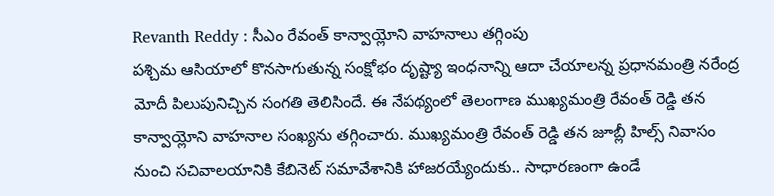Revanth Reddy : సీఎం రేవంత్ కాన్వాయ్లోని వాహనాలు తగ్గింపు
పశ్చిమ ఆసియాలో కొనసాగుతున్న సంక్షోభం దృష్ట్యా ఇంధనాన్ని ఆదా చేయాలన్న ప్రధానమంత్రి నరేంద్ర మోదీ పిలుపునిచ్చిన సంగతి తెలిసిందే. ఈ నేపథ్యంలో తెలంగాణ ముఖ్యమంత్రి రేవంత్ రెడ్డి తన కాన్వాయ్లోని వాహనాల సంఖ్యను తగ్గించారు. ముఖ్యమంత్రి రేవంత్ రెడ్డి తన జూబ్లీ హిల్స్ నివాసం నుంచి సచివాలయానికి కేబినెట్ సమావేశానికి హాజరయ్యేందుకు.. సాధారణంగా ఉండే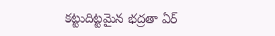కట్టుదిట్టమైన భద్రతా ఏర్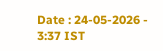Date : 24-05-2026 - 3:37 IST